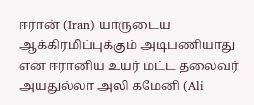ஈரான் (Iran) யாருடைய ஆக்கிரமிப்புக்கும் அடிபணியாது என ஈரானிய உயர் மட்ட தலைவர் அயதுல்லா அலி கமேனி (Ali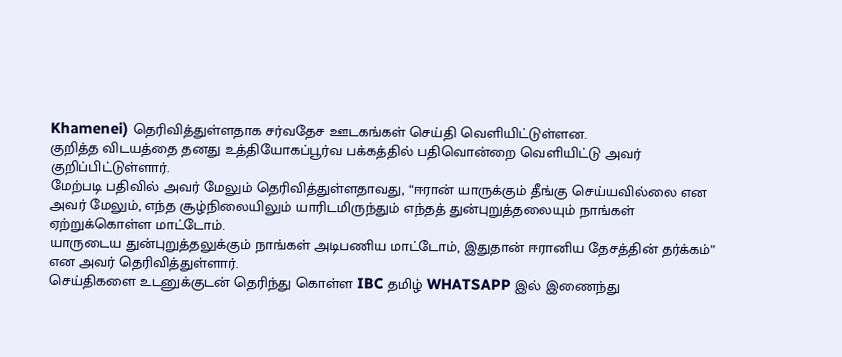Khamenei) தெரிவித்துள்ளதாக சர்வதேச ஊடகங்கள் செய்தி வெளியிட்டுள்ளன.
குறித்த விடயத்தை தனது உத்தியோகப்பூர்வ பக்கத்தில் பதிவொன்றை வெளியிட்டு அவர் குறிப்பிட்டுள்ளார்.
மேற்படி பதிவில் அவர் மேலும் தெரிவித்துள்ளதாவது, “ஈரான் யாருக்கும் தீங்கு செய்யவில்லை என அவர் மேலும், எந்த சூழ்நிலையிலும் யாரிடமிருந்தும் எந்தத் துன்புறுத்தலையும் நாங்கள் ஏற்றுக்கொள்ள மாட்டோம்.
யாருடைய துன்புறுத்தலுக்கும் நாங்கள் அடிபணிய மாட்டோம், இதுதான் ஈரானிய தேசத்தின் தர்க்கம்” என அவர் தெரிவித்துள்ளார்.
செய்திகளை உடனுக்குடன் தெரிந்து கொள்ள IBC தமிழ் WHATSAPP இல் இணைந்து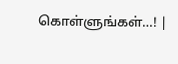கொள்ளுங்கள்…! |